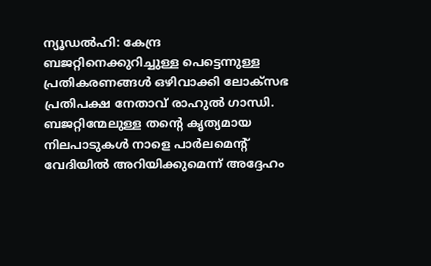ന്യൂഡൽഹി: കേന്ദ്ര ബജറ്റിനെക്കുറിച്ചുള്ള പെട്ടെന്നുള്ള പ്രതികരണങ്ങൾ ഒഴിവാക്കി ലോക്സഭ പ്രതിപക്ഷ നേതാവ് രാഹുൽ ഗാന്ധി. ബജറ്റിന്മേലുള്ള തന്റെ കൃത്യമായ നിലപാടുകൾ നാളെ പാർലമെന്റ് വേദിയിൽ അറിയിക്കുമെന്ന് അദ്ദേഹം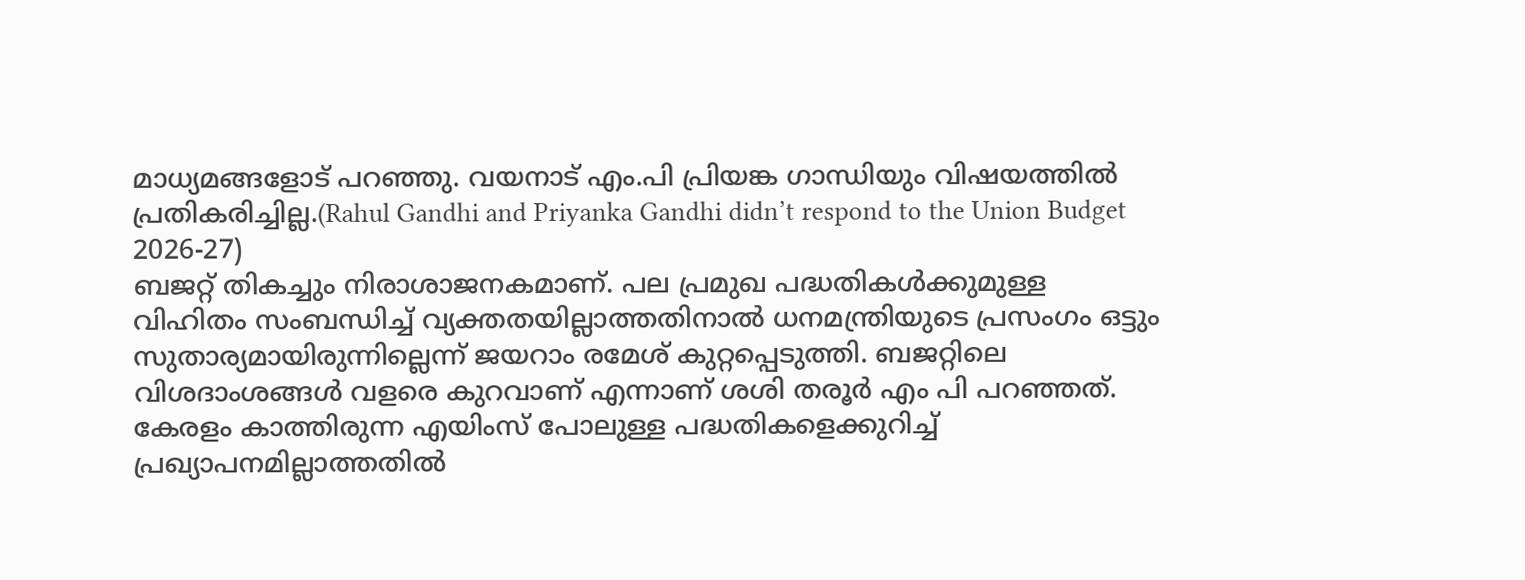മാധ്യമങ്ങളോട് പറഞ്ഞു. വയനാട് എം.പി പ്രിയങ്ക ഗാന്ധിയും വിഷയത്തിൽ പ്രതികരിച്ചില്ല.(Rahul Gandhi and Priyanka Gandhi didn’t respond to the Union Budget 2026-27)
ബജറ്റ് തികച്ചും നിരാശാജനകമാണ്. പല പ്രമുഖ പദ്ധതികൾക്കുമുള്ള വിഹിതം സംബന്ധിച്ച് വ്യക്തതയില്ലാത്തതിനാൽ ധനമന്ത്രിയുടെ പ്രസംഗം ഒട്ടും സുതാര്യമായിരുന്നില്ലെന്ന് ജയറാം രമേശ് കുറ്റപ്പെടുത്തി. ബജറ്റിലെ വിശദാംശങ്ങൾ വളരെ കുറവാണ് എന്നാണ് ശശി തരൂർ എം പി പറഞ്ഞത്. കേരളം കാത്തിരുന്ന എയിംസ് പോലുള്ള പദ്ധതികളെക്കുറിച്ച് പ്രഖ്യാപനമില്ലാത്തതിൽ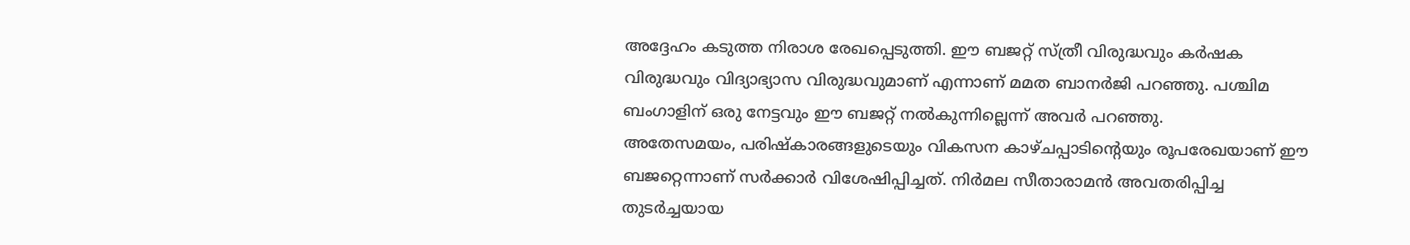അദ്ദേഹം കടുത്ത നിരാശ രേഖപ്പെടുത്തി. ഈ ബജറ്റ് സ്ത്രീ വിരുദ്ധവും കർഷക വിരുദ്ധവും വിദ്യാഭ്യാസ വിരുദ്ധവുമാണ് എന്നാണ് മമത ബാനർജി പറഞ്ഞു. പശ്ചിമ ബംഗാളിന് ഒരു നേട്ടവും ഈ ബജറ്റ് നൽകുന്നില്ലെന്ന് അവർ പറഞ്ഞു.
അതേസമയം, പരിഷ്കാരങ്ങളുടെയും വികസന കാഴ്ചപ്പാടിന്റെയും രൂപരേഖയാണ് ഈ ബജറ്റെന്നാണ് സർക്കാർ വിശേഷിപ്പിച്ചത്. നിർമല സീതാരാമൻ അവതരിപ്പിച്ച തുടർച്ചയായ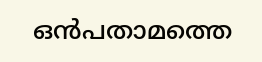ഒൻപതാമത്തെ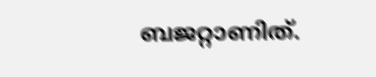ബജറ്റാണിത്.